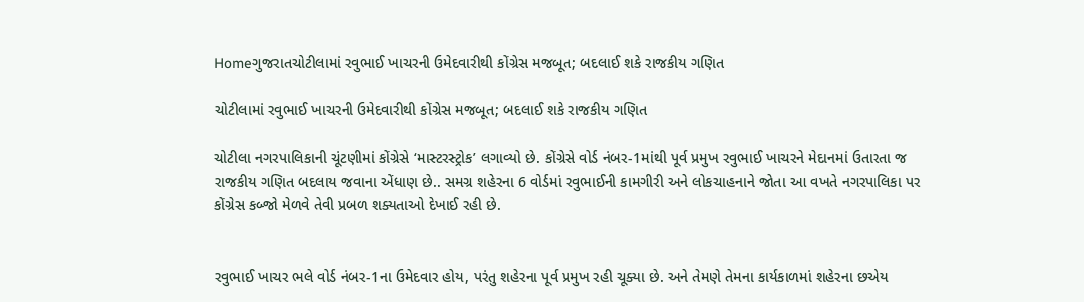Homeગુજરાતચોટીલામાં રવુભાઈ ખાચરની ઉમેદવારીથી કોંગ્રેસ મજબૂત; બદલાઈ શકે રાજકીય ગણિત

ચોટીલામાં રવુભાઈ ખાચરની ઉમેદવારીથી કોંગ્રેસ મજબૂત; બદલાઈ શકે રાજકીય ગણિત

ચોટીલા નગરપાલિકાની ચૂંટણીમાં કોંગ્રેસે ‘માસ્ટરસ્ટ્રોક’ લગાવ્યો છે. કોંગ્રેસે વોર્ડ નંબર-1માંથી પૂર્વ પ્રમુખ રવુભાઈ ખાચરને મેદાનમાં ઉતારતા જ રાજકીય ગણિત બદલાય જવાના એંધાણ છે.. સમગ્ર શહેરના 6 વોર્ડમાં રવુભાઈની કામગીરી અને લોકચાહનાને જોતા આ વખતે નગરપાલિકા પર કોંગ્રેસ કબ્જો મેળવે તેવી પ્રબળ શક્યતાઓ દેખાઈ રહી છે.


રવુભાઈ ખાચર ભલે વોર્ડ નંબર-1ના ઉમેદવાર હોય, પરંતુ શહેરના પૂર્વ પ્રમુખ રહી ચૂક્યા છે. અને તેમણે તેમના કાર્યકાળમાં શહેરના છએય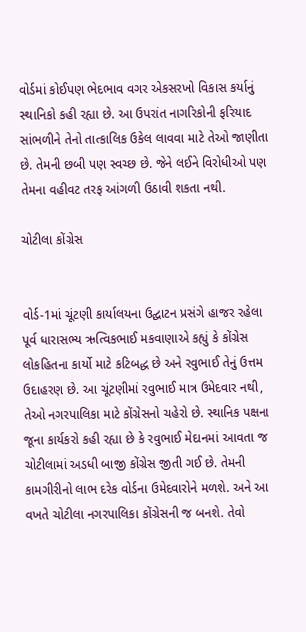વોર્ડમાં કોઈપણ ભેદભાવ વગર એકસરખો વિકાસ કર્યાનું સ્થાનિકો કહી રહ્યા છે. આ ઉપરાંત નાગરિકોની ફરિયાદ સાંભળીને તેનો તાત્કાલિક ઉકેલ લાવવા માટે તેઓ જાણીતા છે. તેમની છબી પણ સ્વચ્છ છે. જેને લઈને વિરોધીઓ પણ તેમના વહીવટ તરફ આંગળી ઉઠાવી શકતા નથી.

ચોટીલા કોંગ્રેસ


વોર્ડ-1માં ચૂંટણી કાર્યાલયના ઉદ્ઘાટન પ્રસંગે હાજર રહેલા પૂર્વ ધારાસભ્ય ઋત્વિકભાઈ મકવાણાએ કહ્યું કે કોંગ્રેસ લોકહિતના કાર્યો માટે કટિબદ્ધ છે અને રવુભાઈ તેનું ઉત્તમ ઉદાહરણ છે. આ ચૂંટણીમાં રવુભાઈ માત્ર ઉમેદવાર નથી, તેઓ નગરપાલિકા માટે કોંગ્રેસનો ચહેરો છે. સ્થાનિક પક્ષના જૂના કાર્યકરો કહી રહ્યા છે કે રવુભાઈ મેદાનમાં આવતા જ ચોટીલામાં અડધી બાજી કોંગ્રેસ જીતી ગઈ છે. તેમની કામગીરીનો લાભ દરેક વોર્ડના ઉમેદવારોને મળશે. અને આ વખતે ચોટીલા નગરપાલિકા કોંગ્રેસની જ બનશે. તેવો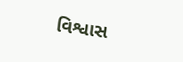વિશ્વાસ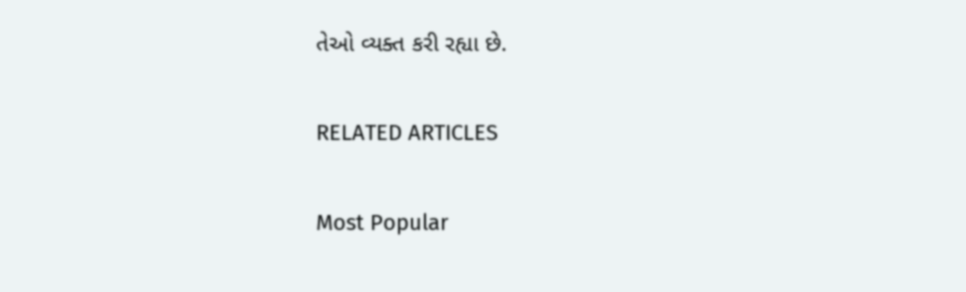તેઓ વ્યક્ત કરી રહ્યા છે.

RELATED ARTICLES

Most Popular